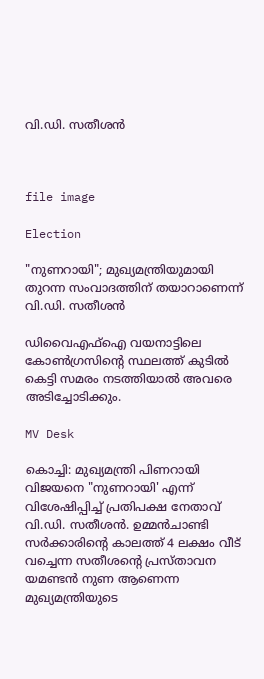വി.ഡി. സതീശൻ



file image

Election

"നുണറായി"; മുഖ്യമന്ത്രിയുമായി തുറന്ന സംവാദത്തിന് തയാറാണെന്ന് വി.ഡി. സതീശൻ

ഡിവൈഎഫ്ഐ വയനാട്ടിലെ കോൺഗ്രസിന്‍റെ സ്ഥലത്ത് കുടിൽ കെട്ടി സമരം നടത്തിയാൽ അവരെ അടിച്ചോടിക്കും.

MV Desk

കൊച്ചി: മുഖ്യമന്ത്രി പിണറായി വിജയനെ "നുണറായി' എന്ന് വിശേഷിപ്പിച്ച് പ്രതിപക്ഷ നേതാവ് വി.ഡി. സതീശൻ. ഉമ്മൻ‌ചാണ്ടി സർക്കാരിന്‍റെ കാലത്ത് 4 ലക്ഷം വീട് വച്ചെന്ന സതീശന്‍റെ പ്രസ്താവന യമണ്ടൻ നുണ ആണെന്ന മുഖ്യമന്ത്രിയുടെ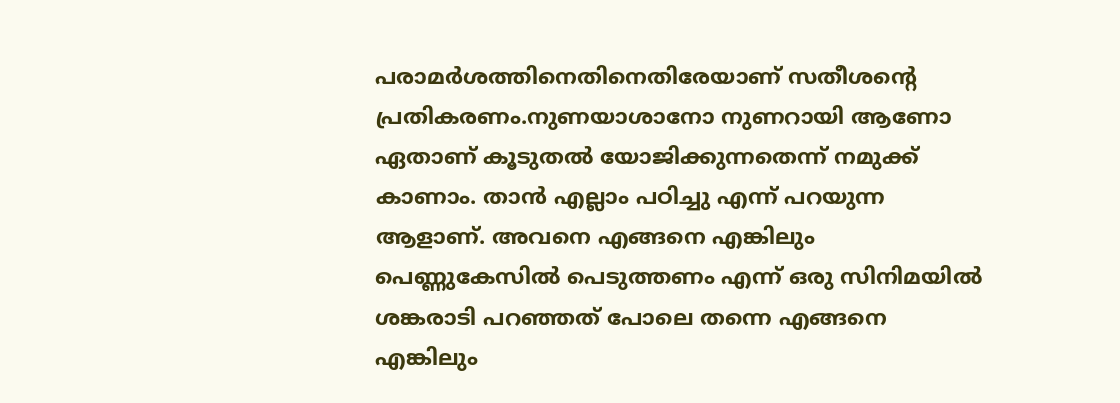പരാമർശത്തിനെതിനെതിരേയാണ് സതീശന്‍റെ പ്രതികരണം.നുണയാശാനോ നുണറായി ആണോ ഏതാണ് കൂടുതൽ യോജിക്കുന്നതെന്ന് നമുക്ക് കാണാം. താൻ എല്ലാം പഠിച്ചു എന്ന് പറയുന്ന ആളാണ്. അവനെ എങ്ങനെ എങ്കിലും പെണ്ണുകേസിൽ പെടുത്തണം എന്ന് ഒരു സിനിമയിൽ ശങ്കരാടി പറഞ്ഞത് പോലെ തന്നെ എങ്ങനെ എങ്കിലും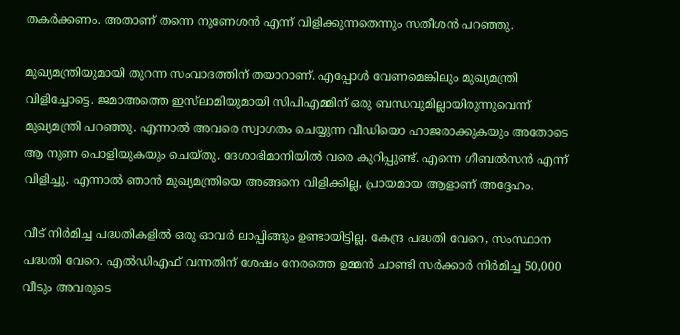തകർക്കണം. അതാണ്‌ തന്നെ നുണേശൻ എന്ന് വിളിക്കുന്നതെന്നും സതീശൻ പറഞ്ഞു.

മുഖ്യമന്ത്രിയുമായി തുറന്ന സംവാദത്തിന് തയാറാണ്. എപ്പോൾ വേണമെങ്കിലും മുഖ്യമന്ത്രി വിളിച്ചോട്ടെ. ജമാഅത്തെ ഇസ്‌ലാമിയുമായി സിപിഎമ്മിന് ഒരു ബന്ധവുമില്ലായിരുന്നുവെന്ന് മുഖ്യമന്ത്രി പറഞ്ഞു. എന്നാൽ അവരെ സ്വാഗതം ചെയ്യുന്ന വീഡിയൊ ഹാജരാക്കുകയും അതോടെ ആ നുണ പൊളിയുകയും ചെയ്തു. ദേശാഭിമാനിയിൽ വരെ കുറിപ്പുണ്ട്. എന്നെ ഗീബൽസൻ എന്ന് വിളിച്ചു. എന്നാൽ ഞാൻ മുഖ്യമന്ത്രിയെ അങ്ങനെ വിളിക്കില്ല, പ്രായമായ ആളാണ് അദ്ദേഹം.

വീട് നിർമിച്ച പദ്ധതികളിൽ ഒരു ഓവർ ലാപ്പിങ്ങും ഉണ്ടായിട്ടില്ല. കേന്ദ്ര പദ്ധതി വേറെ, സംസ്ഥാന പദ്ധതി വേറെ. എൽഡിഎഫ് വന്നതിന് ശേഷം നേരത്തെ ഉമ്മൻ ചാണ്ടി സർക്കാർ നിർമിച്ച 50,000 വീടും അവരുടെ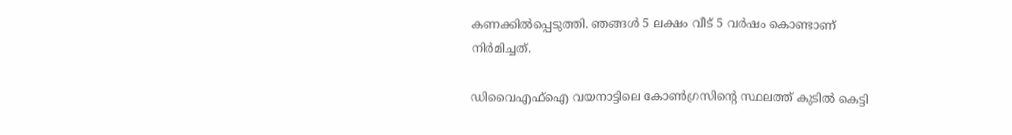കണക്കിൽപ്പെടുത്തി. ഞങ്ങൾ 5 ലക്ഷം വീട് 5 വർഷം കൊണ്ടാണ് നിർമിച്ചത്.

ഡിവൈഎഫ്ഐ വയനാട്ടിലെ കോൺഗ്രസിന്‍റെ സ്ഥലത്ത് കുടിൽ കെട്ടി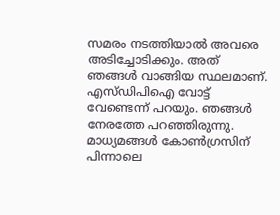സമരം നടത്തിയാൽ അവരെ അടിച്ചോടിക്കും. അത് ഞങ്ങൾ വാങ്ങിയ സ്ഥലമാണ്. എസ്ഡിപിഐ വോട്ട് വേണ്ടെന്ന് പറയും. ഞങ്ങൾ നേരത്തേ പറഞ്ഞിരുന്നു. മാധ്യമങ്ങൾ കോൺഗ്രസിന് പിന്നാലെ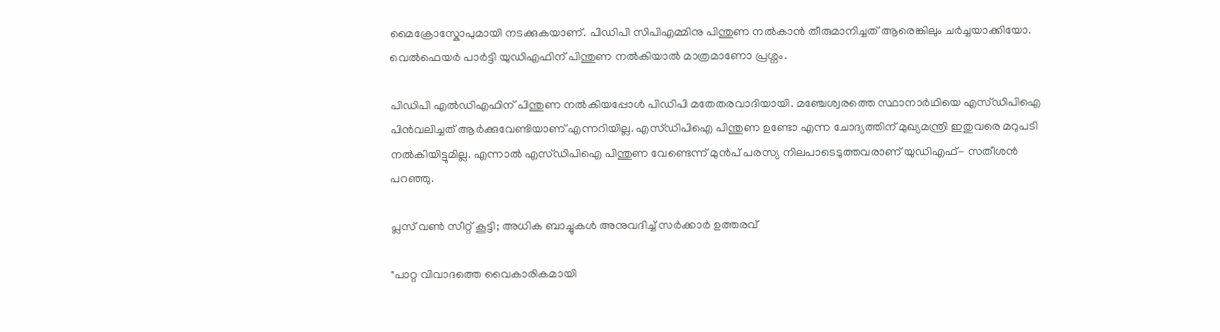മൈക്രോസ്കോപുമായി നടക്കുകയാണ്. പിഡിപി സിപിഎമ്മിനു പിന്തുണ നൽകാൻ തീരുമാനിച്ചത് ആരെങ്കിലും ചർച്ചയാക്കിയോ. വെൽഫെയർ പാർട്ടി യുഡിഎഫിന് പിന്തുണ നൽകിയാൽ മാത്രമാണോ പ്രശ്നം.

പിഡിപി എൽഡിഎഫിന് പിന്തുണ നൽകിയപ്പോൾ പിഡിപി മതേതരവാദിയായി. മഞ്ചേശ്വരത്തെ സ്ഥാനാർഥിയെ എസ്ഡിപിഐ പിൻവലിച്ചത് ആർക്കുവേണ്ടിയാണ് എന്നറിയില്ല. എസ്ഡിപിഐ പിന്തുണ ഉണ്ടോ എന്ന ചോദ്യത്തിന് മുഖ്യമന്ത്രി ഇതുവരെ മറുപടി നൽകിയിട്ടുമില്ല. എന്നാൽ എസ്ഡിപിഐ പിന്തുണ വേണ്ടെന്ന് മുൻപ് പരസ്യ നിലപാടെടുത്തവരാണ് യുഡിഎഫ്- സതീശൻ പറഞ്ഞു.

പ്ലസ് വൺ സീറ്റ് കൂട്ടി; അധിക ബാച്ചുകൾ അനുവദിച്ച് സർക്കാർ ഉത്തരവ്

"പാറ്റ വിവാദത്തെ വൈകാരികമായി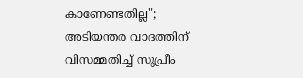കാണേണ്ടതില്ല"; അടിയന്തര വാദത്തിന് വിസമ്മതിച്ച് സുപ്രീം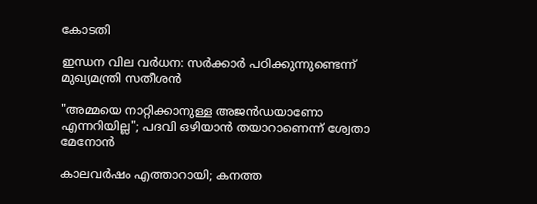കോടതി

ഇന്ധന വില വർധന: സർക്കാർ പഠിക്കുന്നുണ്ടെന്ന് മുഖ്യമന്ത്രി സതീശൻ

"അമ്മയെ നാറ്റിക്കാനുള്ള അജൻഡയാണോ എന്നറിയില്ല"; പദവി ഒഴിയാൻ തയാറാണെന്ന് ശ്വേതാ മേനോൻ

കാലവർഷം എത്താറായി; കനത്ത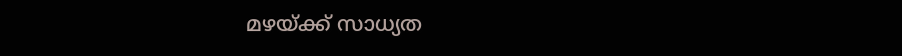മഴയ്ക്ക് സാധ്യത